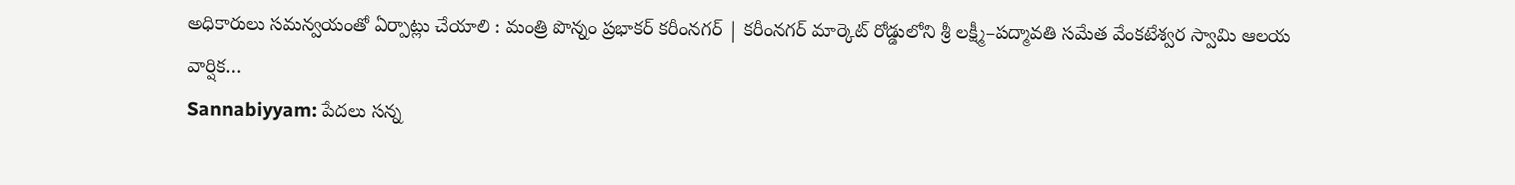అధికారులు సమన్వయంతో ఏర్పాట్లు చేయాలి : మంత్రి పొన్నం ప్రభాకర్ కరీంనగర్ | కరీంనగర్ మార్కెట్ రోడ్డులోని శ్రీ లక్ష్మీ–పద్మావతి సమేత వేంకటేశ్వర స్వామి ఆలయ వార్షిక…
Sannabiyyam: పేదలు సన్న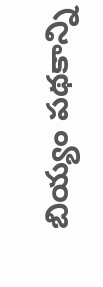బియ్యం పథకాన్ని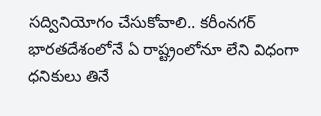సద్వినియోగం చేసుకోవాలి.. కరీంనగర్ భారతదేశంలోనే ఏ రాష్ట్రంలోనూ లేని విధంగా ధనికులు తినే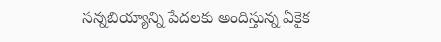సన్నబియ్యాన్ని పేదలకు అందిస్తున్న ఏకైక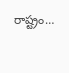రాష్ట్రం…